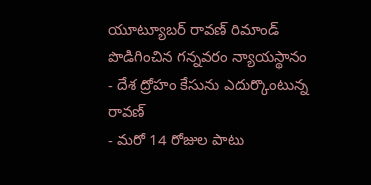యూట్యూబర్ రావణ్ రిమాండ్ పొడిగించిన గన్నవరం న్యాయస్థానం
- దేశ ద్రోహం కేసును ఎదుర్కొంటున్న రావణ్
- మరో 14 రోజుల పాటు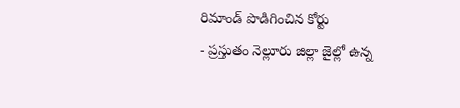రిమాండ్ పొడిగించిన కోర్టు
- ప్రస్తుతం నెల్లూరు జిల్లా జైల్లో ఉన్న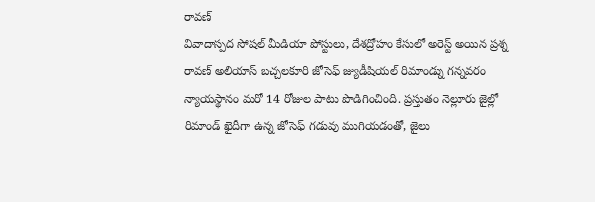రావణ్
వివాదాస్పద సోషల్ మీడియా పోస్టులు, దేశద్రోహం కేసులో అరెస్ట్ అయిన ప్రశ్న రావణ్ అలియాస్ బచ్చలకూరి జోసెఫ్ జ్యుడీషియల్ రిమాండ్ను గన్నవరం న్యాయస్థానం మరో 14 రోజుల పాటు పొడిగించింది. ప్రస్తుతం నెల్లూరు జైల్లో రిమాండ్ ఖైదీగా ఉన్న జోసెఫ్ గడువు ముగియడంతో, జైలు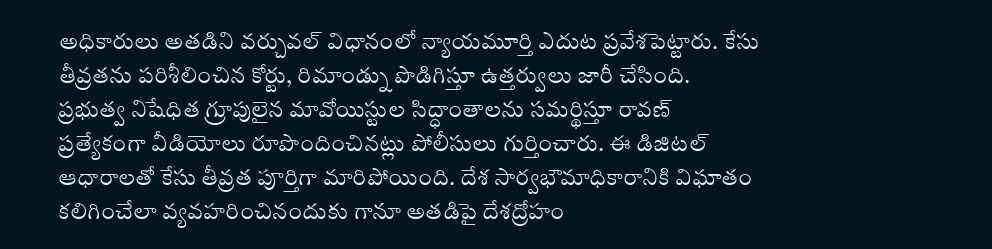అధికారులు అతడిని వర్చువల్ విధానంలో న్యాయమూర్తి ఎదుట ప్రవేశపెట్టారు. కేసు తీవ్రతను పరిశీలించిన కోర్టు, రిమాండ్ను పొడిగిస్తూ ఉత్తర్వులు జారీ చేసింది.
ప్రభుత్వ నిషేధిత గ్రూపులైన మావోయిస్టుల సిద్ధాంతాలను సమర్థిస్తూ రావణ్ ప్రత్యేకంగా వీడియోలు రూపొందించినట్లు పోలీసులు గుర్తించారు. ఈ డిజిటల్ ఆధారాలతో కేసు తీవ్రత పూర్తిగా మారిపోయింది. దేశ సార్వభౌమాధికారానికి విఘాతం కలిగించేలా వ్యవహరించినందుకు గానూ అతడిపై దేశద్రోహం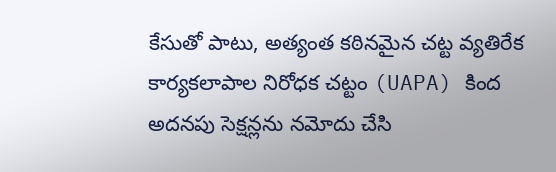కేసుతో పాటు, అత్యంత కఠినమైన చట్ట వ్యతిరేక కార్యకలాపాల నిరోధక చట్టం (UAPA) కింద అదనపు సెక్షన్లను నమోదు చేసి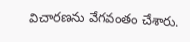విచారణను వేగవంతం చేశారు.